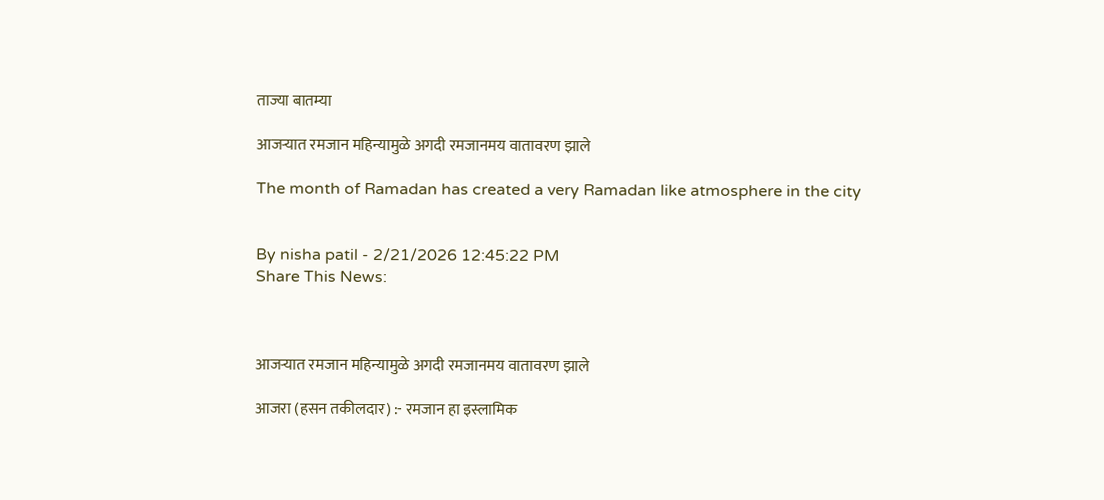ताज्या बातम्या

आजऱ्यात रमजान महिन्यामुळे अगदी रमजानमय वातावरण झाले

The month of Ramadan has created a very Ramadan like atmosphere in the city


By nisha patil - 2/21/2026 12:45:22 PM
Share This News:



आजऱ्यात रमजान महिन्यामुळे अगदी रमजानमय वातावरण झाले

आजरा (हसन तकीलदार) :- रमजान हा इस्लामिक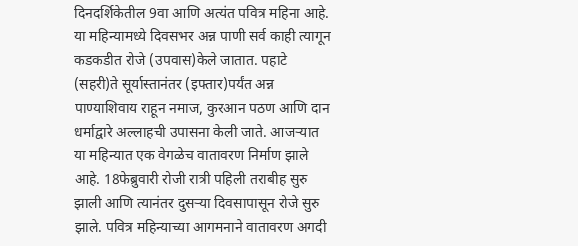दिनदर्शिकेतील 9वा आणि अत्यंत पवित्र महिना आहे. या महिन्यामध्ये दिवसभर अन्न पाणी सर्व काही त्यागून कडकडीत रोजे (उपवास)केले जातात. पहाटे (सहरी)ते सूर्यास्तानंतर (इफ्तार)पर्यंत अन्न पाण्याशिवाय राहून नमाज, कुरआन पठण आणि दान धर्माद्वारे अल्लाहची उपासना केली जाते. आजऱ्यात या महिन्यात एक वेगळेच वातावरण निर्माण झाले आहे. 18फेब्रुवारी रोजी रात्री पहिली तराबीह सुरु झाली आणि त्यानंतर दुसऱ्या दिवसापासून रोजे सुरु झाले. पवित्र महिन्याच्या आगमनाने वातावरण अगदी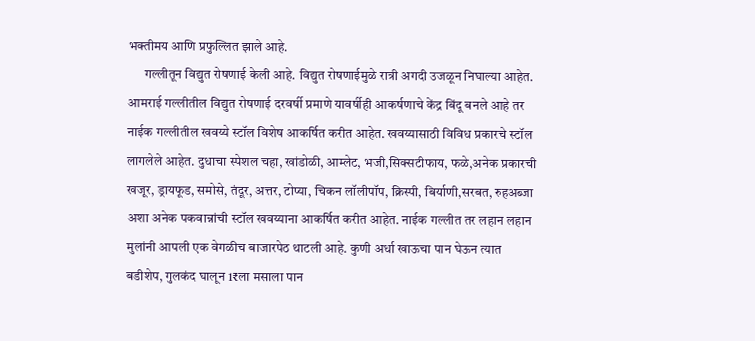भक्तीमय आणि प्रफुल्लित झाले आहे.
      गल्लीतून विद्युत रोषणाई केली आहे. विद्युत रोषणाईमुळे रात्री अगदी उजळून निघाल्या आहेत. आमराई गल्लीतील विद्युत रोषणाई दरवर्षी प्रमाणे यावर्षीही आकर्षणाचे केंद्र बिंदू बनले आहे तर नाईक गल्लीतील खवय्ये स्टॉल विशेष आकर्षित करीत आहेत. खवय्यासाठी विविध प्रकारचे स्टॉल लागलेले आहेत. दुधाचा स्पेशल चहा, खांडोळी, आम्लेट, भजी,सिक्सटीफाय, फळे,अनेक प्रकारची खजूर, ड्रायफूड, समोसे, तंदूर, अत्तर, टोप्या, चिकन लॉलीपॉप, क्रिस्पी, बिर्याणी,सरबत, रुहअब्जा अशा अनेक पकवान्नांची स्टॉल खवय्याना आकर्षित करीत आहेत. नाईक गल्लीत तर लहान लहान मुलांनी आपली एक वेगळीच बाजारपेठ थाटली आहे. कुणी अर्धा खाऊचा पान घेऊन त्यात बडीशेप, गुलकंद घालून 1₹ला मसाला पान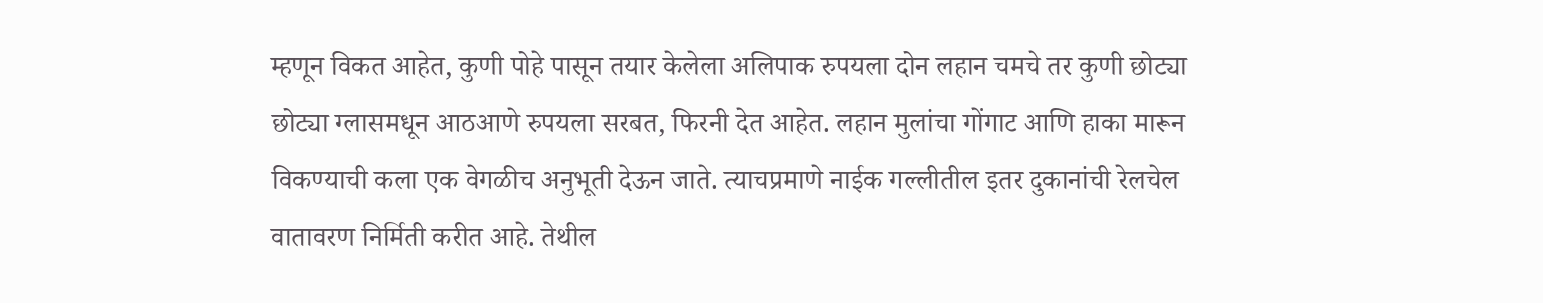म्हणून विकत आहेत, कुणी पोहे पासून तयार केलेला अलिपाक रुपयला दोन लहान चमचे तर कुणी छोट्या छोट्या ग्लासमधून आठआणे रुपयला सरबत, फिरनी देत आहेत. लहान मुलांचा गोंगाट आणि हाका मारून विकण्याची कला एक वेगळीच अनुभूती देऊन जाते. त्याचप्रमाणे नाईक गल्लीतील इतर दुकानांची रेलचेल वातावरण निर्मिती करीत आहे. तेथील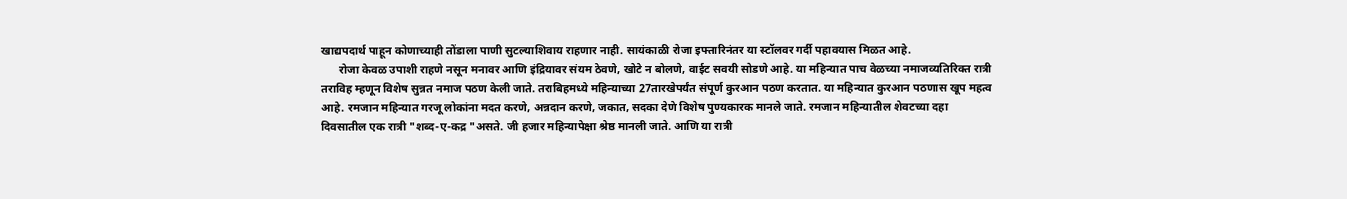खाद्यपदार्थ पाहून कोणाच्याही तोंडाला पाणी सुटल्याशिवाय राहणार नाही. सायंकाळी रोजा इफ्तारिनंतर या स्टॉलवर गर्दी पहावयास मिळत आहे.
      रोजा केवळ उपाशी राहणे नसून मनावर आणि इंद्रियावर संयम ठेवणे, खोटे न बोलणे, वाईट सवयी सोडणे आहे. या महिन्यात पाच वेळच्या नमाजव्यतिरिक्त रात्री तराविह म्हणून विशेष सुन्नत नमाज पठण केली जाते. तराबिहमध्ये महिन्याच्या 27तारखेपर्यंत संपूर्ण कुरआन पठण करतात. या महिन्यात कुरआन पठणास खूप महत्व आहे. रमजान महिन्यात गरजू लोकांना मदत करणे, अन्नदान करणे, जकात, सदका देणे विशेष पुण्यकारक मानले जाते. रमजान महिन्यातील शेवटच्या दहा दिवसातील एक रात्री "शब्द-ए-कद्र "असते. जी हजार महिन्यापेक्षा श्रेष्ठ मानली जाते. आणि या रात्री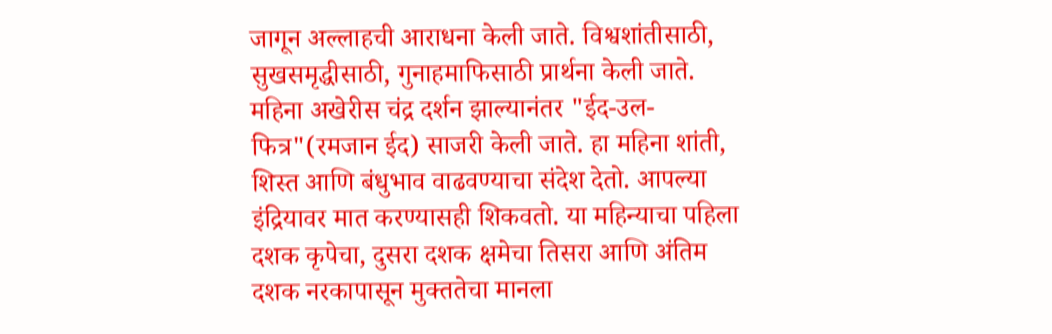जागून अल्लाहची आराधना केली जाते. विश्वशांतीसाठी, सुखसमृद्धीसाठी, गुनाहमाफिसाठी प्रार्थना केली जाते. महिना अखेरीस चंद्र दर्शन झाल्यानंतर "ईद-उल-फित्र"(रमजान ईद) साजरी केली जाते. हा महिना शांती, शिस्त आणि बंधुभाव वाढवण्याचा संदेश देतो. आपल्या इंद्रियावर मात करण्यासही शिकवतो. या महिन्याचा पहिला दशक कृपेचा, दुसरा दशक क्षमेचा तिसरा आणि अंतिम दशक नरकापासून मुक्ततेचा मानला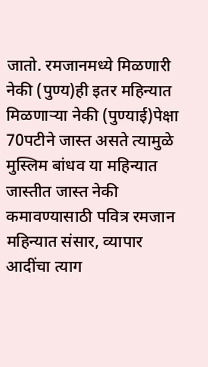जातो. रमजानमध्ये मिळणारी नेकी (पुण्य)ही इतर महिन्यात मिळणाऱ्या नेकी (पुण्याई)पेक्षा 70पटीने जास्त असते त्यामुळे मुस्लिम बांधव या महिन्यात जास्तीत जास्त नेकी कमावण्यासाठी पवित्र रमजान महिन्यात संसार, व्यापार आदींचा त्याग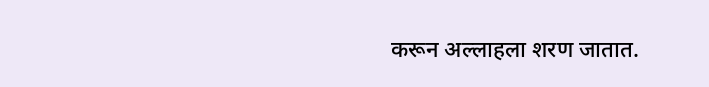करून अल्लाहला शरण जातात.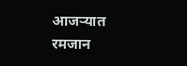आजऱ्यात रमजान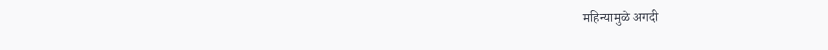महिन्यामुळे अगदी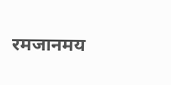रमजानमय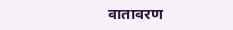वातावरण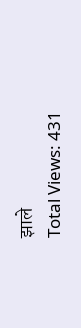झाले
Total Views: 431